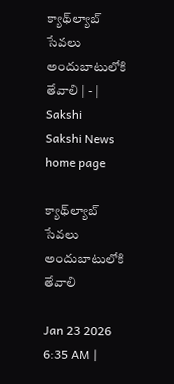క్యాథ్‌ల్యాబ్‌ సేవలు అందుబాటులోకి తేవాలి | - | Sakshi
Sakshi News home page

క్యాథ్‌ల్యాబ్‌ సేవలు అందుబాటులోకి తేవాలి

Jan 23 2026 6:35 AM |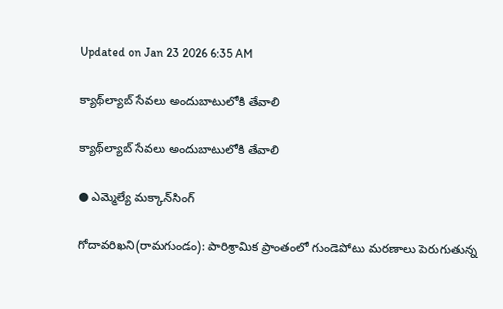Updated on Jan 23 2026 6:35 AM

క్యాథ్‌ల్యాబ్‌ సేవలు అందుబాటులోకి తేవాలి

క్యాథ్‌ల్యాబ్‌ సేవలు అందుబాటులోకి తేవాలి

● ఎమ్మెల్యే మక్కాన్‌సింగ్‌

గోదావరిఖని(రామగుండం): పారిశ్రామిక ప్రాంతంలో గుండెపోటు మరణాలు పెరుగుతున్న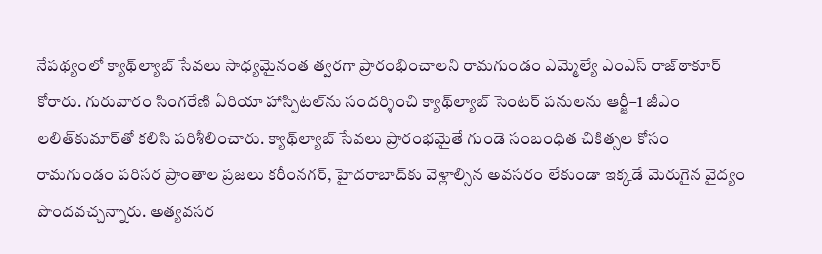నేపథ్యంలో క్యాథ్‌ల్యాబ్‌ సేవలు సాధ్యమైనంత త్వరగా ప్రారంభించాలని రామగుండం ఎమ్మెల్యే ఎంఎస్‌ రాజ్‌ఠాకూర్‌ కోరారు. గురువారం సింగరేణి ఏరియా హాస్పిటల్‌ను సందర్శించి క్యాథ్‌ల్యాబ్‌ సెంటర్‌ పనులను ఆర్జీ–1 జీఎం లలిత్‌కుమార్‌తో కలిసి పరిశీలించారు. క్యాథ్‌ల్యాబ్‌ సేవలు ప్రారంభమైతే గుండె సంబంధిత చికిత్సల కోసం రామగుండం పరిసర ప్రాంతాల ప్రజలు కరీంనగర్‌, హైదరాబాద్‌కు వెళ్లాల్సిన అవసరం లేకుండా ఇక్కడే మెరుగైన వైద్యం పొందవచ్చన్నారు. అత్యవసర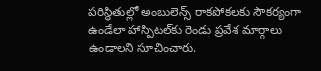పరిస్థితుల్లో అంబులెన్స్‌ రాకపోకలకు సౌకర్యంగా ఉండేలా హాస్పిటల్‌కు రెండు ప్రవేశ మార్గాలు ఉండాలని సూచించారు.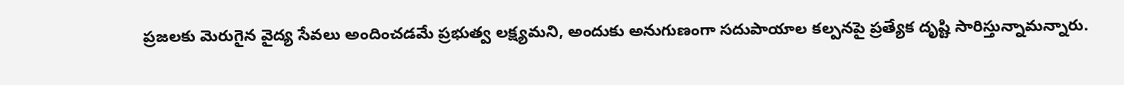ప్రజలకు మెరుగైన వైద్య సేవలు అందించడమే ప్రభుత్వ లక్ష్యమని, అందుకు అనుగుణంగా సదుపాయాల కల్పనపై ప్రత్యేక దృష్టి సారిస్తున్నామన్నారు.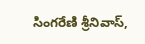సింగరేణి శ్రీనివాస్‌,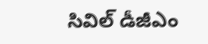సివిల్‌ డీజీఎం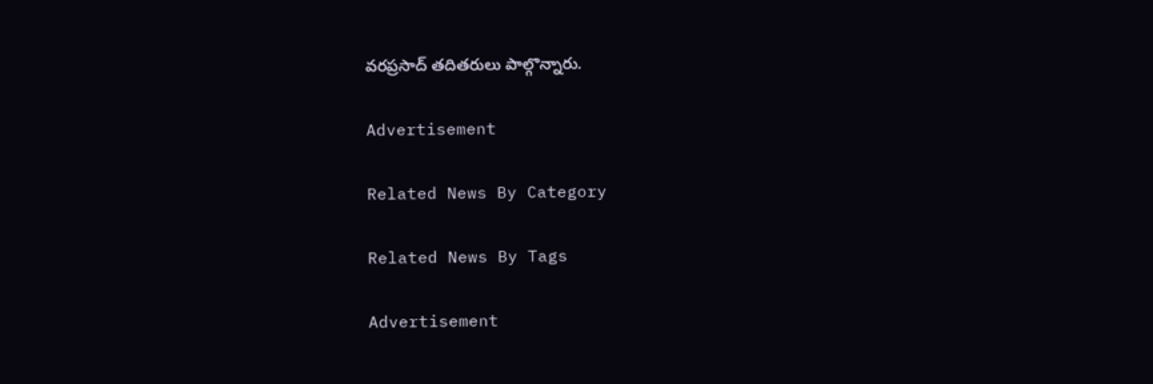వరప్రసాద్‌ తదితరులు పాల్గొన్నారు.

Advertisement

Related News By Category

Related News By Tags

Advertisement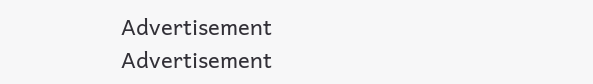Advertisement
Advertisement